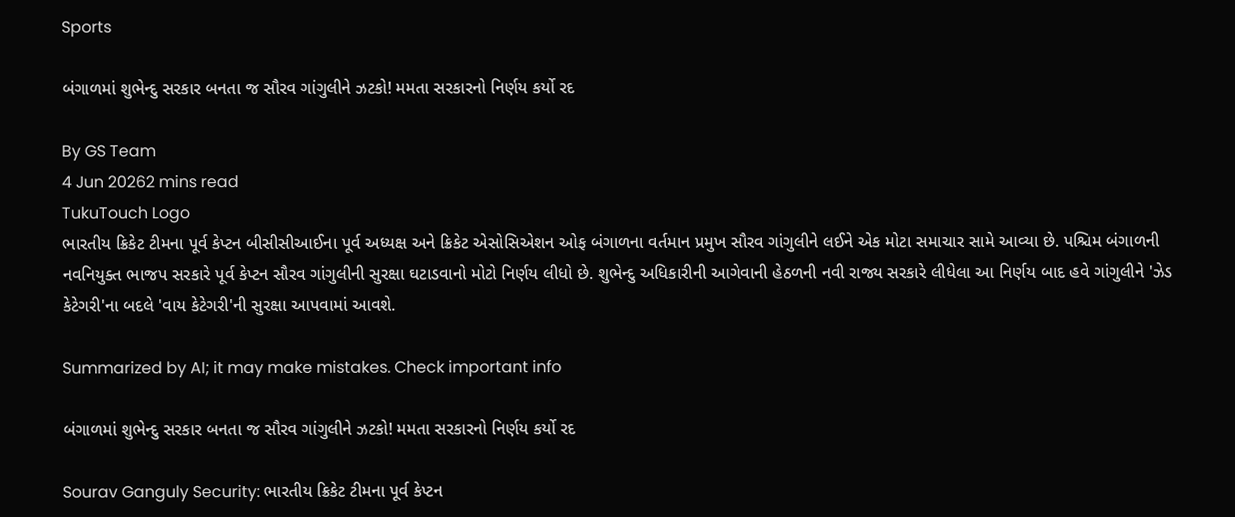Sports

બંગાળમાં શુભેન્દુ સરકાર બનતા જ સૌરવ ગાંગુલીને ઝટકો! મમતા સરકારનો નિર્ણય કર્યો રદ

By GS Team
4 Jun 20262 mins read
TukuTouch Logo
ભારતીય ક્રિકેટ ટીમના પૂર્વ કેપ્ટન બીસીસીઆઈના પૂર્વ અધ્યક્ષ અને ક્રિકેટ એસોસિએશન ઓફ બંગાળના વર્તમાન પ્રમુખ સૌરવ ગાંગુલીને લઈને એક મોટા સમાચાર સામે આવ્યા છે. પશ્ચિમ બંગાળની નવનિયુક્ત ભાજપ સરકારે પૂર્વ કેપ્ટન સૌરવ ગાંગુલીની સુરક્ષા ઘટાડવાનો મોટો નિર્ણય લીધો છે. શુભેન્દુ અધિકારીની આગેવાની હેઠળની નવી રાજ્ય સરકારે લીધેલા આ નિર્ણય બાદ હવે ગાંગુલીને 'ઝેડ કેટેગરી'ના બદલે 'વાય કેટેગરી'ની સુરક્ષા આપવામાં આવશે.

Summarized by AI; it may make mistakes. Check important info

બંગાળમાં શુભેન્દુ સરકાર બનતા જ સૌરવ ગાંગુલીને ઝટકો! મમતા સરકારનો નિર્ણય કર્યો રદ

Sourav Ganguly Security: ભારતીય ક્રિકેટ ટીમના પૂર્વ કેપ્ટન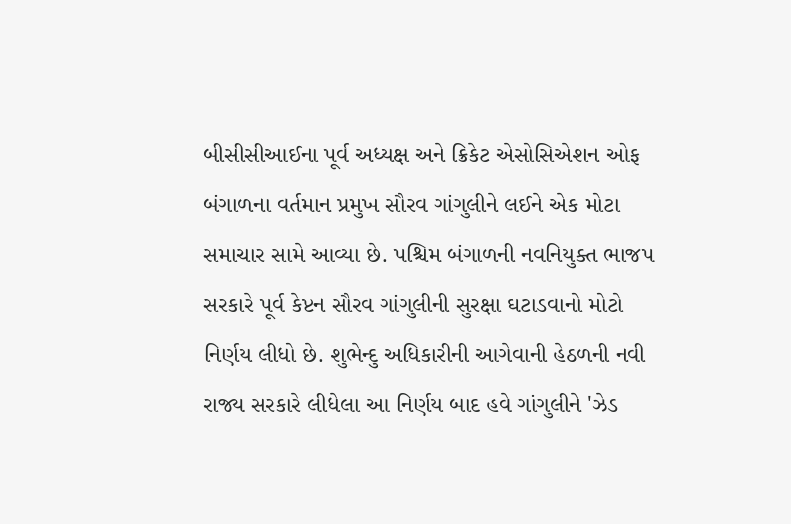બીસીસીઆઈના પૂર્વ અધ્યક્ષ અને ક્રિકેટ એસોસિએશન ઓફ બંગાળના વર્તમાન પ્રમુખ સૌરવ ગાંગુલીને લઈને એક મોટા સમાચાર સામે આવ્યા છે. પશ્ચિમ બંગાળની નવનિયુક્ત ભાજપ સરકારે પૂર્વ કેપ્ટન સૌરવ ગાંગુલીની સુરક્ષા ઘટાડવાનો મોટો નિર્ણય લીધો છે. શુભેન્દુ અધિકારીની આગેવાની હેઠળની નવી રાજ્ય સરકારે લીધેલા આ નિર્ણય બાદ હવે ગાંગુલીને 'ઝેડ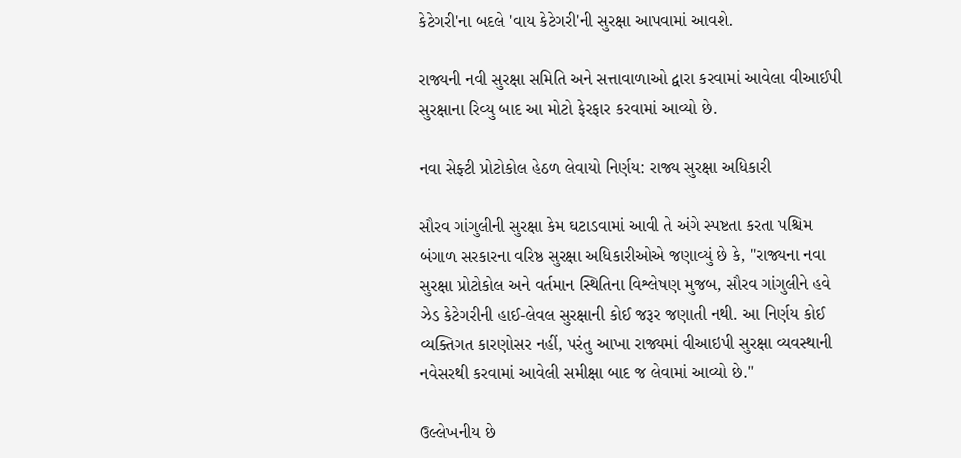કેટેગરી'ના બદલે 'વાય કેટેગરી'ની સુરક્ષા આપવામાં આવશે.

રાજ્યની નવી સુરક્ષા સમિતિ અને સત્તાવાળાઓ દ્વારા કરવામાં આવેલા વીઆઈપી સુરક્ષાના રિવ્યુ બાદ આ મોટો ફેરફાર કરવામાં આવ્યો છે.

નવા સેફ્ટી પ્રોટોકોલ હેઠળ લેવાયો નિર્ણય: રાજ્ય સુરક્ષા અધિકારી

સૌરવ ગાંગુલીની સુરક્ષા કેમ ઘટાડવામાં આવી તે અંગે સ્પષ્ટતા કરતા પશ્ચિમ બંગાળ સરકારના વરિષ્ઠ સુરક્ષા અધિકારીઓએ જણાવ્યું છે કે, "રાજ્યના નવા સુરક્ષા પ્રોટોકોલ અને વર્તમાન સ્થિતિના વિશ્લેષણ મુજબ, સૌરવ ગાંગુલીને હવે ઝેડ કેટેગરીની હાઈ-લેવલ સુરક્ષાની કોઈ જરૂર જણાતી નથી. આ નિર્ણય કોઈ વ્યક્તિગત કારણોસર નહીં, પરંતુ આખા રાજ્યમાં વીઆઇપી સુરક્ષા વ્યવસ્થાની નવેસરથી કરવામાં આવેલી સમીક્ષા બાદ જ લેવામાં આવ્યો છે."

ઉલ્લેખનીય છે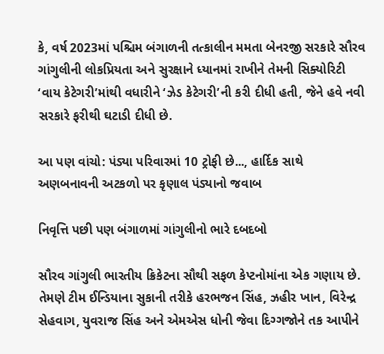કે, વર્ષ 2023માં પશ્ચિમ બંગાળની તત્કાલીન મમતા બેનરજી સરકારે સૌરવ ગાંગુલીની લોકપ્રિયતા અને સુરક્ષાને ધ્યાનમાં રાખીને તેમની સિક્યોરિટી ‘વાય કેટેગરી’માંથી વધારીને ‘ઝેડ કેટેગરી’ની કરી દીધી હતી, જેને હવે નવી સરકારે ફરીથી ઘટાડી દીધી છે.

આ પણ વાંચો: પંડ્યા પરિવારમાં 10 ટ્રોફી છે..., હાર્દિક સાથે અણબનાવની અટકળો પર કૃણાલ પંડ્યાનો જવાબ

નિવૃત્તિ પછી પણ બંગાળમાં ગાંગુલીનો ભારે દબદબો

સૌરવ ગાંગુલી ભારતીય ક્રિકેટના સૌથી સફળ કેપ્ટનોમાંના એક ગણાય છે. તેમણે ટીમ ઈન્ડિયાના સુકાની તરીકે હરભજન સિંહ, ઝહીર ખાન, વિરેન્દ્ર સેહવાગ, યુવરાજ સિંહ અને એમએસ ધોની જેવા દિગ્ગજોને તક આપીને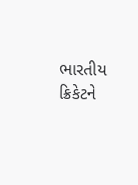ભારતીય ક્રિકેટને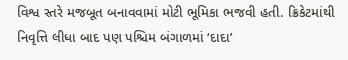વિશ્વ સ્તરે મજબૂત બનાવવામાં મોટી ભૂમિકા ભજવી હતી. ક્રિકેટમાંથી નિવૃત્તિ લીધા બાદ પણ પશ્ચિમ બંગાળમાં ‘દાદા’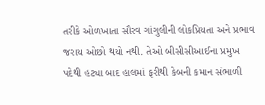તરીકે ઓળખાતા સૌરવ ગાંગુલીની લોકપ્રિયતા અને પ્રભાવ જરાય ઓછો થયો નથી. તેઓ બીસીસીઆઈના પ્રમુખ પદેથી હટ્યા બાદ હાલમાં ફરીથી કેબની કમાન સંભાળી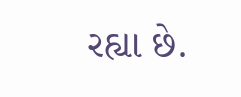રહ્યા છે.